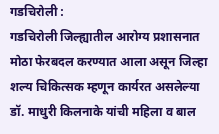गडचिरोली :
गडचिरोली जिल्ह्यातील आरोग्य प्रशासनात मोठा फेरबदल करण्यात आला असून जिल्हा शल्य चिकित्सक म्हणून कार्यरत असलेल्या डॉ. माधुरी किलनाके यांची महिला व बाल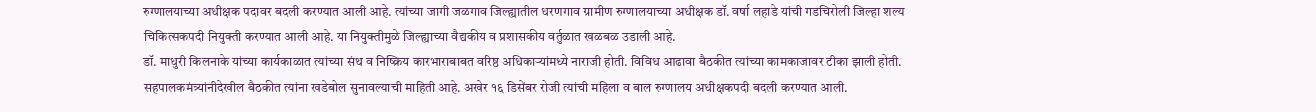रुग्णालयाच्या अधीक्षक पदावर बदली करण्यात आली आहे. त्यांच्या जागी जळगाव जिल्ह्यातील धरणगाव ग्रामीण रुग्णालयाच्या अधीक्षक डॉ. वर्षा लहाडे यांची गडचिरोली जिल्हा शल्य चिकित्सकपदी नियुक्ती करण्यात आली आहे. या नियुक्तीमुळे जिल्ह्याच्या वैद्यकीय व प्रशासकीय वर्तुळात खळबळ उडाली आहे.
डॉ. माधुरी किलनाके यांच्या कार्यकाळात त्यांच्या संथ व निष्क्रिय कारभाराबाबत वरिष्ठ अधिकाऱ्यांमध्ये नाराजी होती. विविध आढावा बैठकीत त्यांच्या कामकाजावर टीका झाली होती. सहपालकमंत्र्यांनीदेखील बैठकीत त्यांना खडेबोल सुनावल्याची माहिती आहे. अखेर १६ डिसेंबर रोजी त्यांची महिला व बाल रुग्णालय अधीक्षकपदी बदली करण्यात आली.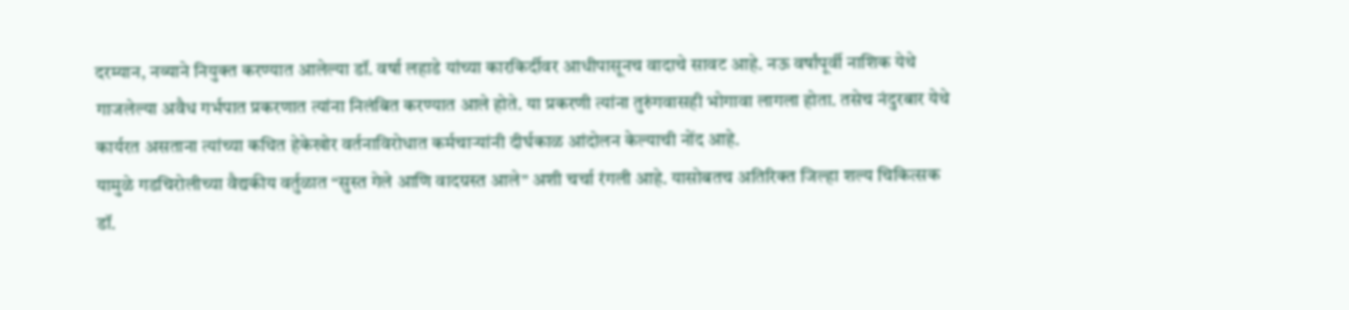दरम्यान, नव्याने नियुक्त करण्यात आलेल्या डॉ. वर्षा लहाडे यांच्या कारकिर्दीवर आधीपासूनच वादाचे सावट आहे. नऊ वर्षांपूर्वी नाशिक येथे गाजलेल्या अवैध गर्भपात प्रकरणात त्यांना निलंबित करण्यात आले होते. या प्रकरणी त्यांना तुरुंगवासही भोगावा लागला होता. तसेच नंदुरबार येथे कार्यरत असताना त्यांच्या कथित हेकेखोर वर्तनाविरोधात कर्मचाऱ्यांनी दीर्घकाळ आंदोलन केल्याची नोंद आहे.
यामुळे गडचिरोलीच्या वैद्यकीय वर्तुळात “सुस्त गेले आणि वादग्रस्त आले” अशी चर्चा रंगली आहे. यासोबतच अतिरिक्त जिल्हा शल्य चिकित्सक डॉ.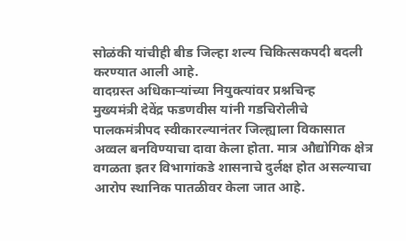सोळंकी यांचीही बीड जिल्हा शल्य चिकित्सकपदी बदली करण्यात आली आहे.
वादग्रस्त अधिकाऱ्यांच्या नियुक्त्यांवर प्रश्नचिन्ह
मुख्यमंत्री देवेंद्र फडणवीस यांनी गडचिरोलीचे पालकमंत्रीपद स्वीकारल्यानंतर जिल्ह्याला विकासात अव्वल बनविण्याचा दावा केला होता. मात्र औद्योगिक क्षेत्र वगळता इतर विभागांकडे शासनाचे दुर्लक्ष होत असल्याचा आरोप स्थानिक पातळीवर केला जात आहे.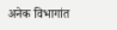अनेक विभागांत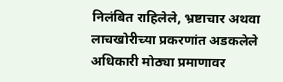निलंबित राहिलेले, भ्रष्टाचार अथवा लाचखोरीच्या प्रकरणांत अडकलेले अधिकारी मोठ्या प्रमाणावर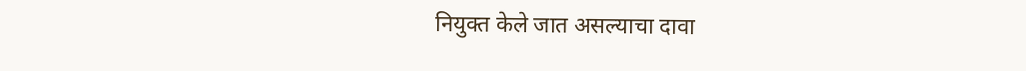नियुक्त केले जात असल्याचा दावा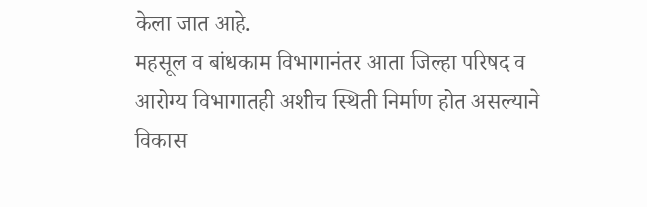केला जात आहे.
महसूल व बांधकाम विभागानंतर आता जिल्हा परिषद व आरोग्य विभागातही अशीच स्थिती निर्माण होत असल्याने विकास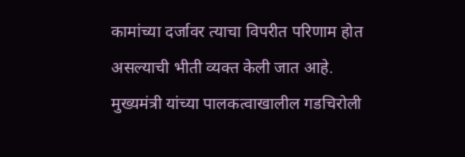कामांच्या दर्जावर त्याचा विपरीत परिणाम होत असल्याची भीती व्यक्त केली जात आहे. मुख्यमंत्री यांच्या पालकत्वाखालील गडचिरोली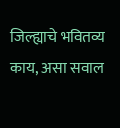जिल्ह्याचे भवितव्य काय, असा सवाल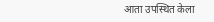आता उपस्थित केला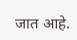जात आहे.